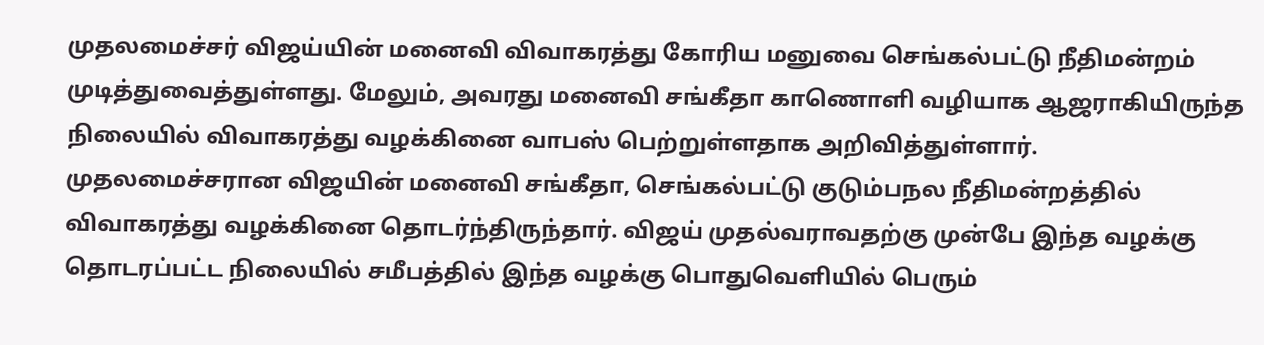முதலமைச்சர் விஜய்யின் மனைவி விவாகரத்து கோரிய மனுவை செங்கல்பட்டு நீதிமன்றம் முடித்துவைத்துள்ளது. மேலும், அவரது மனைவி சங்கீதா காணொளி வழியாக ஆஜராகியிருந்த நிலையில் விவாகரத்து வழக்கினை வாபஸ் பெற்றுள்ளதாக அறிவித்துள்ளார்.
முதலமைச்சரான விஜயின் மனைவி சங்கீதா, செங்கல்பட்டு குடும்பநல நீதிமன்றத்தில் விவாகரத்து வழக்கினை தொடர்ந்திருந்தார். விஜய் முதல்வராவதற்கு முன்பே இந்த வழக்கு தொடரப்பட்ட நிலையில் சமீபத்தில் இந்த வழக்கு பொதுவெளியில் பெரும்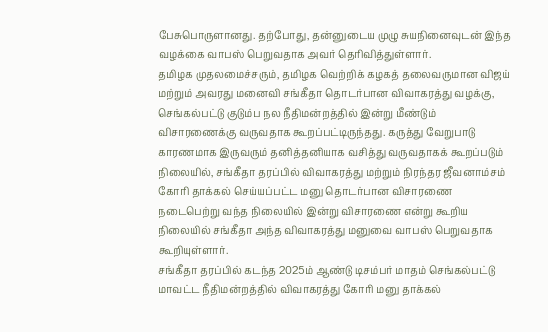பேசுபொருளானது. தற்போது, தன்னுடைய முழு சுயநினைவுடன் இந்த வழக்கை வாபஸ் பெறுவதாக அவர் தெரிவித்துள்ளார்.
தமிழக முதலமைச்சரும், தமிழக வெற்றிக் கழகத் தலைவருமான விஜய் மற்றும் அவரது மனைவி சங்கீதா தொடர்பான விவாகரத்து வழக்கு, செங்கல்பட்டு குடும்ப நல நீதிமன்றத்தில் இன்று மீண்டும் விசாரணைக்கு வருவதாக கூறப்பட்டிருந்தது. கருத்து வேறுபாடு காரணமாக இருவரும் தனித்தனியாக வசித்து வருவதாகக் கூறப்படும் நிலையில், சங்கீதா தரப்பில் விவாகரத்து மற்றும் நிரந்தர ஜீவனாம்சம் கோரி தாக்கல் செய்யப்பட்ட மனு தொடர்பான விசாரணை நடைபெற்று வந்த நிலையில் இன்று விசாரணை என்று கூறிய நிலையில் சங்கீதா அந்த விவாகரத்து மனுவை வாபஸ் பெறுவதாக கூறியுள்ளார்.
சங்கீதா தரப்பில் கடந்த 2025ம் ஆண்டு டிசம்பர் மாதம் செங்கல்பட்டு மாவட்ட நீதிமன்றத்தில் விவாகரத்து கோரி மனு தாக்கல்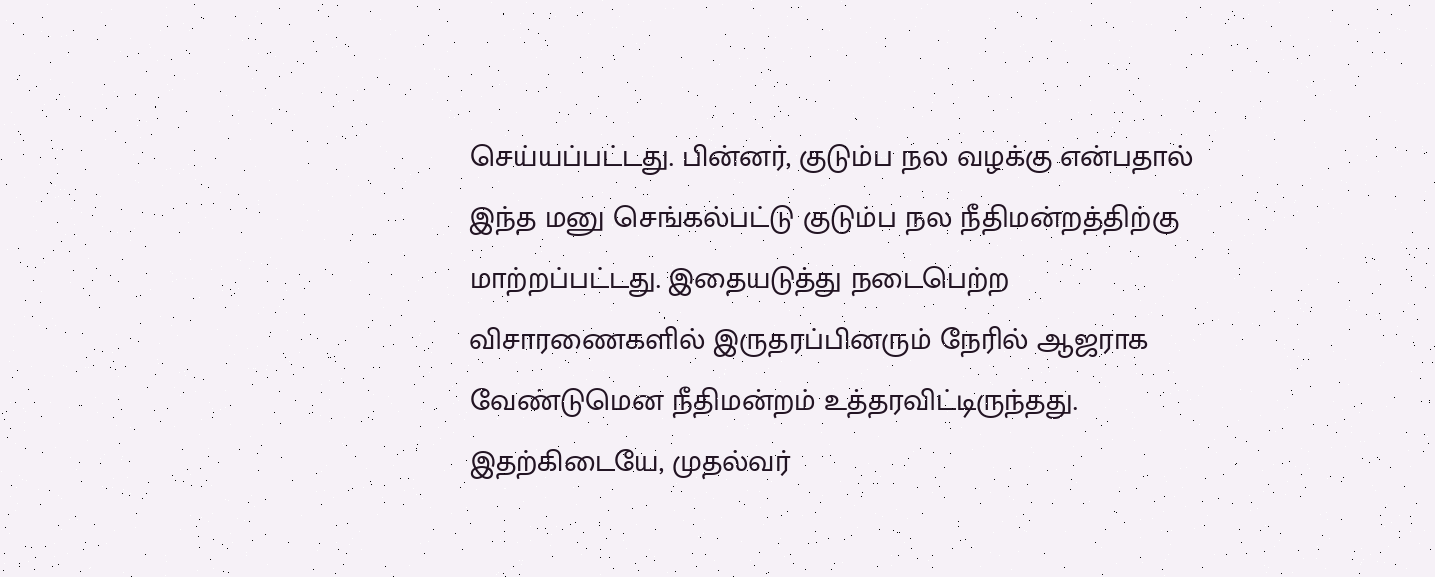செய்யப்பட்டது. பின்னர், குடும்ப நல வழக்கு என்பதால் இந்த மனு செங்கல்பட்டு குடும்ப நல நீதிமன்றத்திற்கு மாற்றப்பட்டது. இதையடுத்து நடைபெற்ற விசாரணைகளில் இருதரப்பினரும் நேரில் ஆஜராக வேண்டுமென நீதிமன்றம் உத்தரவிட்டிருந்தது. இதற்கிடையே, முதல்வர்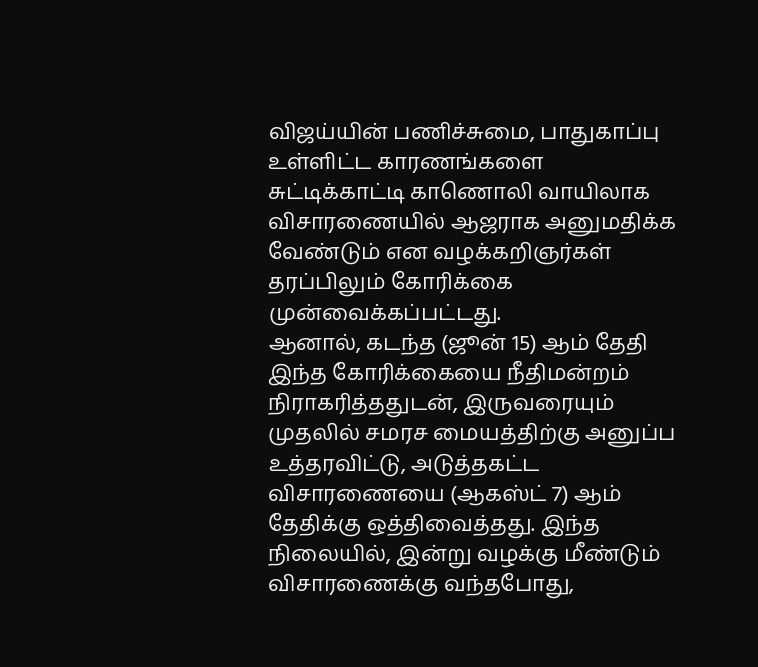விஜய்யின் பணிச்சுமை, பாதுகாப்பு உள்ளிட்ட காரணங்களை சுட்டிக்காட்டி காணொலி வாயிலாக விசாரணையில் ஆஜராக அனுமதிக்க வேண்டும் என வழக்கறிஞர்கள் தரப்பிலும் கோரிக்கை முன்வைக்கப்பட்டது.
ஆனால், கடந்த (ஜூன் 15) ஆம் தேதி இந்த கோரிக்கையை நீதிமன்றம் நிராகரித்ததுடன், இருவரையும் முதலில் சமரச மையத்திற்கு அனுப்ப உத்தரவிட்டு, அடுத்தகட்ட விசாரணையை (ஆகஸ்ட் 7) ஆம் தேதிக்கு ஒத்திவைத்தது. இந்த நிலையில், இன்று வழக்கு மீண்டும் விசாரணைக்கு வந்தபோது,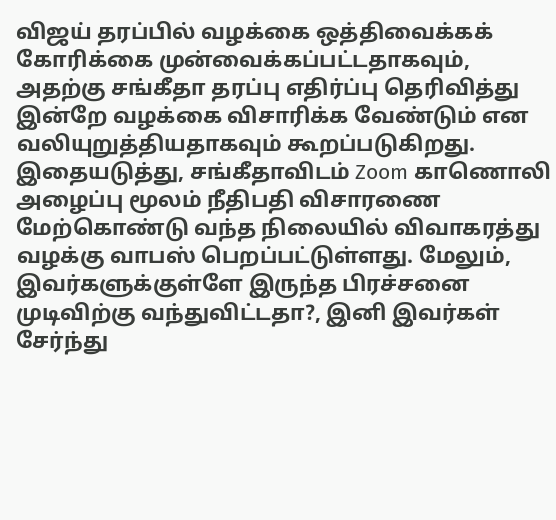விஜய் தரப்பில் வழக்கை ஒத்திவைக்கக் கோரிக்கை முன்வைக்கப்பட்டதாகவும், அதற்கு சங்கீதா தரப்பு எதிர்ப்பு தெரிவித்து இன்றே வழக்கை விசாரிக்க வேண்டும் என வலியுறுத்தியதாகவும் கூறப்படுகிறது. இதையடுத்து, சங்கீதாவிடம் Zoom காணொலி அழைப்பு மூலம் நீதிபதி விசாரணை மேற்கொண்டு வந்த நிலையில் விவாகரத்து வழக்கு வாபஸ் பெறப்பட்டுள்ளது. மேலும், இவர்களுக்குள்ளே இருந்த பிரச்சனை முடிவிற்கு வந்துவிட்டதா?, இனி இவர்கள் சேர்ந்து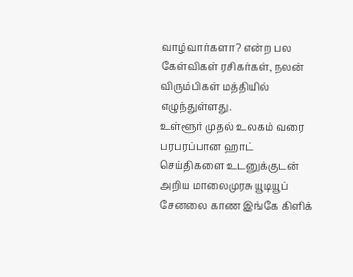வாழ்வார்களா? என்ற பல கேள்விகள் ரசிகர்கள், நலன் விரும்பிகள் மத்தியில் எழுந்துள்ளது.
உள்ளூர் முதல் உலகம் வரை பரபரப்பான ஹாட் செய்திகளை உடனுக்குடன் அறிய மாலைமுரசு யூடியூப் சேனலை காண இங்கே கிளிக்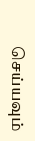செய்யவும்